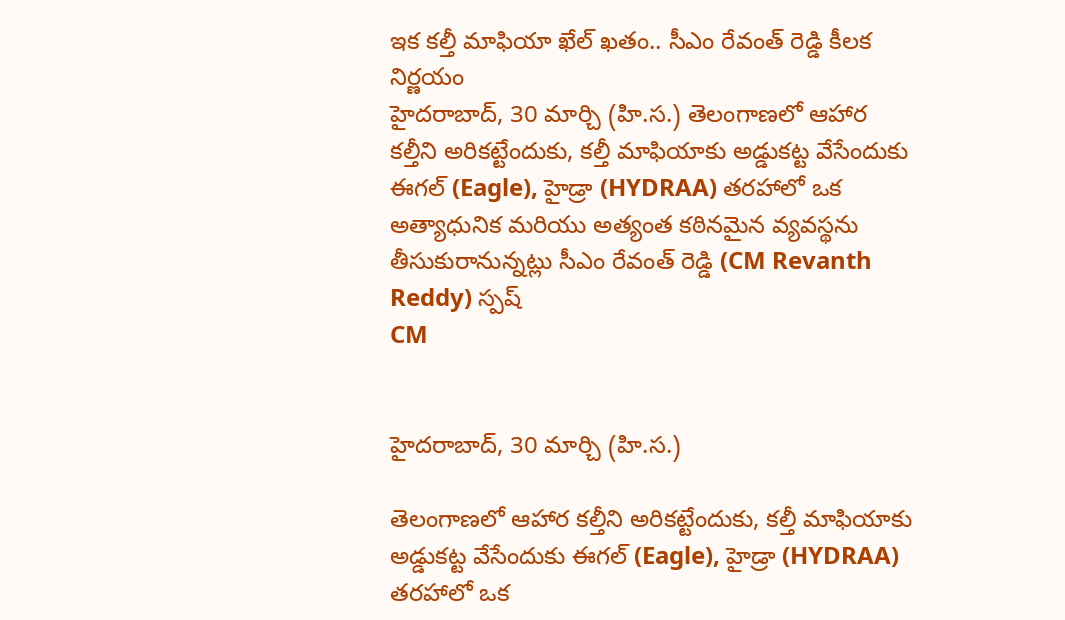ఇక కల్తీ మాఫియా ఖేల్ ఖతం.. సీఎం రేవంత్ రెడ్డి కీలక నిర్ణయం
హైదరాబాద్, 30 మార్చి (హి.స.) తెలంగాణలో ఆహార కల్తీని అరికట్టేందుకు, కల్తీ మాఫియాకు అడ్డుకట్ట వేసేందుకు ఈగల్ (Eagle), హైడ్రా (HYDRAA) తరహాలో ఒక అత్యాధునిక మరియు అత్యంత కఠినమైన వ్యవస్థను తీసుకురానున్నట్లు సీఎం రేవంత్ రెడ్డి (CM Revanth Reddy) స్పష్
CM


హైదరాబాద్, 30 మార్చి (హి.స.)

తెలంగాణలో ఆహార కల్తీని అరికట్టేందుకు, కల్తీ మాఫియాకు అడ్డుకట్ట వేసేందుకు ఈగల్ (Eagle), హైడ్రా (HYDRAA) తరహాలో ఒక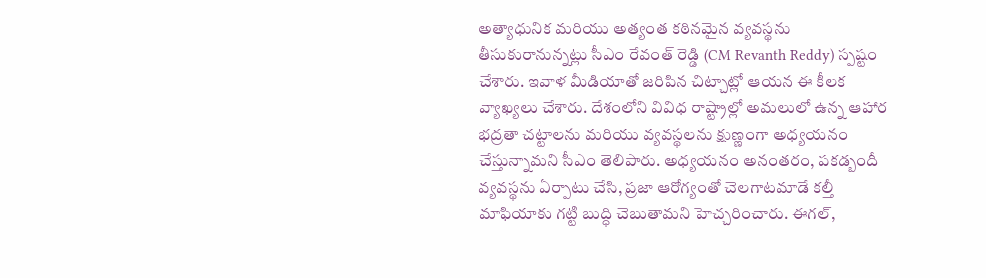అత్యాధునిక మరియు అత్యంత కఠినమైన వ్యవస్థను తీసుకురానున్నట్లు సీఎం రేవంత్ రెడ్డి (CM Revanth Reddy) స్పష్టం చేశారు. ఇవాళ మీడియాతో జరిపిన చిట్చాట్లో ఆయన ఈ కీలక వ్యాఖ్యలు చేశారు. దేశంలోని వివిధ రాష్ట్రాల్లో అమలులో ఉన్న ఆహార భద్రతా చట్టాలను మరియు వ్యవస్థలను క్షుణ్ణంగా అధ్యయనం చేస్తున్నామని సీఎం తెలిపారు. అధ్యయనం అనంతరం, పకడ్బందీ వ్యవస్థను ఏర్పాటు చేసి, ప్రజా ఆరోగ్యంతో చెలగాటమాడే కల్తీ మాఫియాకు గట్టి బుద్ధి చెబుతామని హెచ్చరించారు. ఈగల్,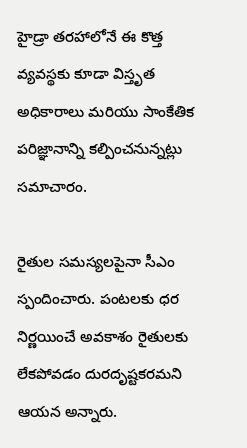హైడ్రా తరహాలోనే ఈ కొత్త వ్యవస్థకు కూడా విస్తృత అధికారాలు మరియు సాంకేతిక పరిజ్ఞానాన్ని కల్పించనున్నట్లు సమాచారం.

రైతుల సమస్యలపైనా సీఎం స్పందించారు. పంటలకు ధర నిర్ణయించే అవకాశం రైతులకు లేకపోవడం దురదృష్టకరమని ఆయన అన్నారు.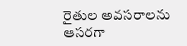రైతుల అవసరాలను ఆసరగా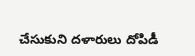చేసుకుని దళారులు దోపిడీ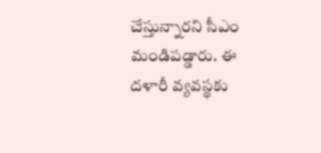చేస్తున్నారని సీఎం మండిపడ్డారు. ఈ దళారీ వ్యవస్థకు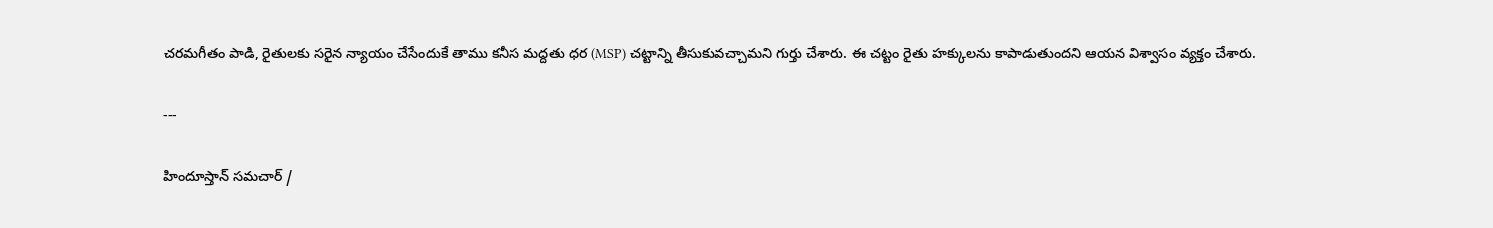చరమగీతం పాడి, రైతులకు సరైన న్యాయం చేసేందుకే తాము కనీస మద్దతు ధర (MSP) చట్టాన్ని తీసుకువచ్చామని గుర్తు చేశారు. ఈ చట్టం రైతు హక్కులను కాపాడుతుందని ఆయన విశ్వాసం వ్యక్తం చేశారు.

---

హిందూస్తాన్ సమచార్ /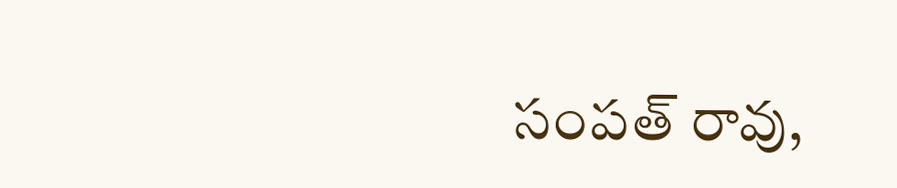సంపత్ రావు,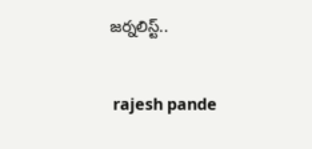జర్నలిస్ట్..


 rajesh pande